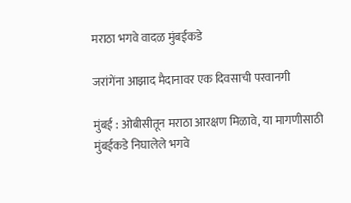मराठा भगवे वादळ मुंबईकडे

जरांगेंना आझाद मैदानावर एक दिवसाची परवानगी

मुंबई : ओबीसीतून मराठा आरक्षण मिळावे, या मागणीसाठी मुंबईकडे निघालेले भगवे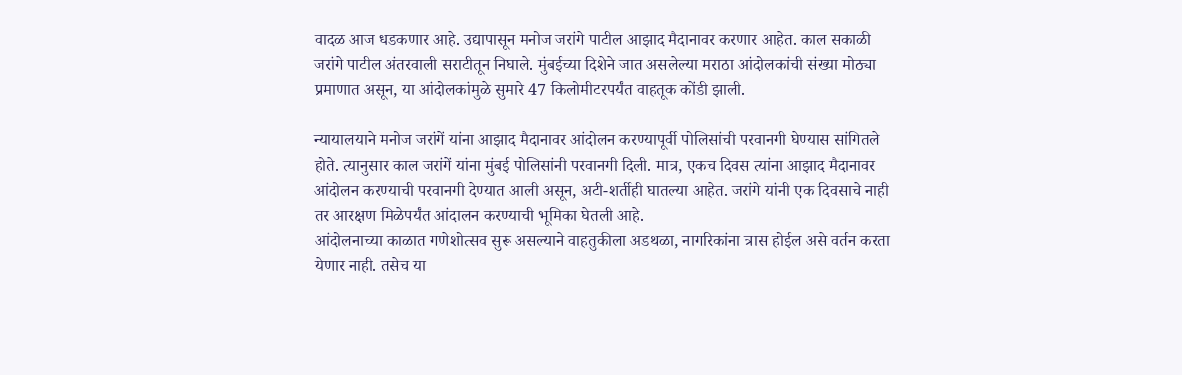वादळ आज धडकणार आहे. उद्यापासून मनोज जरांगे पाटील आझाद मैदानावर करणार आहेत. काल सकाळी जरांगे पाटील अंतरवाली सराटीतून निघाले. मुंबईच्या दिशेने जात असलेल्या मराठा आंदोलकांची संख्या मोठ्या प्रमाणात असून, या आंदोलकांमुळे सुमारे 47 किलोमीटरपर्यंत वाहतूक कोंडी झाली.

न्यायालयाने मनोज जरांगें यांना आझाद मैदानावर आंदोलन करण्यापूर्वी पोलिसांची परवानगी घेण्यास सांगितले होते. त्यानुसार काल जरांगें यांना मुंबई पोलिसांनी परवानगी दिली. मात्र, एकच दिवस त्यांना आझाद मैदानावर आंदोलन करण्याची परवानगी देण्यात आली असून, अटी-शर्तीही घातल्या आहेत. जरांगे यांनी एक दिवसाचे नाही तर आरक्षण मिळेपर्यंत आंदालन करण्याची भूमिका घेतली आहे.
आंदोलनाच्या काळात गणेशोत्सव सुरू असल्याने वाहतुकीला अडथळा, नागरिकांना त्रास होईल असे वर्तन करता येणार नाही. तसेच या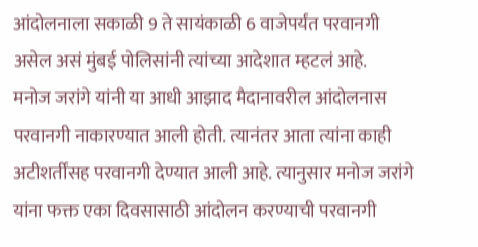आंदोलनाला सकाळी 9 ते सायंकाळी 6 वाजेपर्यंत परवानगी असेल असं मुंबई पोलिसांनी त्यांच्या आदेशात म्हटलं आहे.
मनोज जरांगे यांनी या आधी आझाद मैदानावरील आंदोलनास परवानगी नाकारण्यात आली होती. त्यानंतर आता त्यांना काही अटीशर्तींसह परवानगी देण्यात आली आहे. त्यानुसार मनोज जरांगे यांना फक्त एका दिवसासाठी आंदोलन करण्याची परवानगी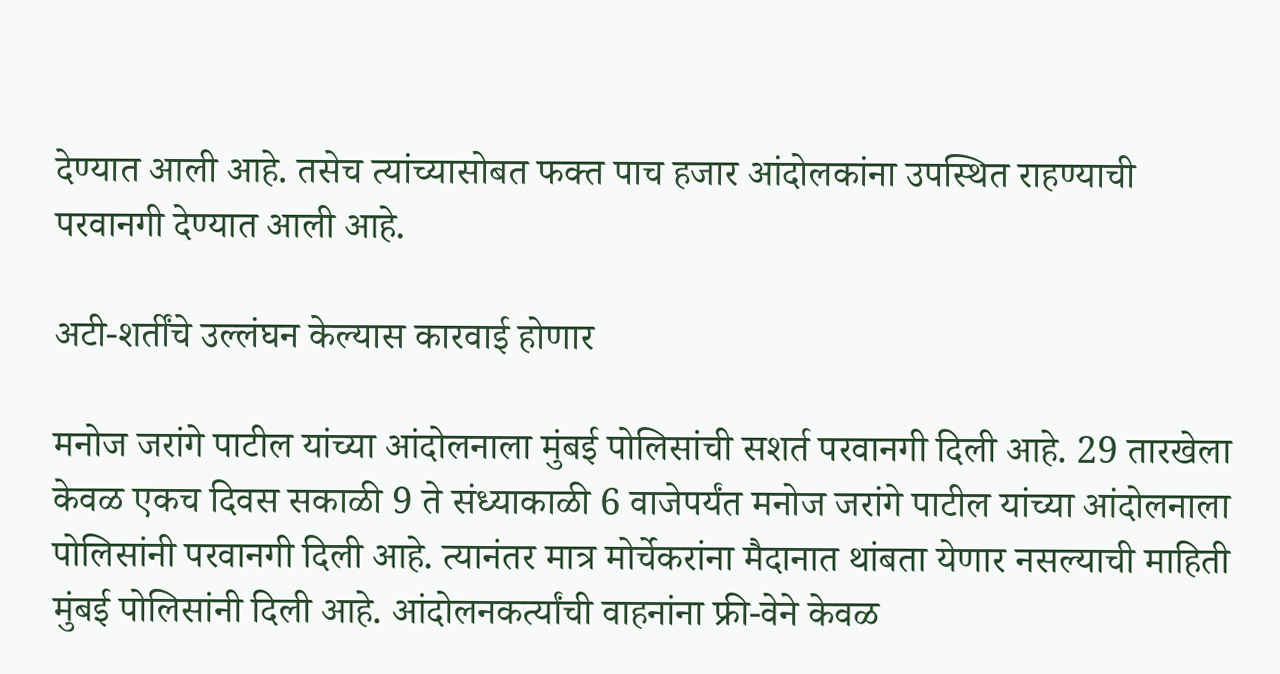देण्यात आली आहे. तसेच त्यांच्यासोबत फक्त पाच हजार आंदोलकांना उपस्थित राहण्याची परवानगी देण्यात आली आहे.

अटी-शर्तींचे उल्लंघन केल्यास कारवाई होणार

मनोज जरांगे पाटील यांच्या आंदोलनाला मुंबई पोलिसांची सशर्त परवानगी दिली आहे. 29 तारखेला केवळ एकच दिवस सकाळी 9 ते संध्याकाळी 6 वाजेपर्यंत मनोज जरांगे पाटील यांच्या आंदोलनाला पोलिसांनी परवानगी दिली आहे. त्यानंतर मात्र मोर्चेकरांना मैदानात थांबता येणार नसल्याची माहिती मुंबई पोलिसांनी दिली आहे. आंदोलनकर्त्यांची वाहनांना फ्री-वेने केवळ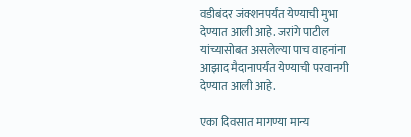वडीबंदर जंक्शनपर्यंत येण्याची मुभा देण्यात आली आहे. जरांगे पाटील यांच्यासोबत असलेल्या पाच वाहनांना आझाद मैदानापर्यंत येण्याची परवानगी देण्यात आली आहे.

एका दिवसात मागण्या मान्य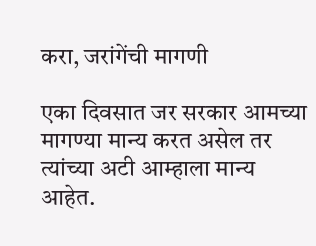करा, जरांगेंची मागणी

एका दिवसात जर सरकार आमच्या मागण्या मान्य करत असेल तर त्यांच्या अटी आम्हाला मान्य आहेत.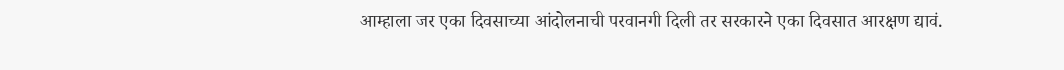आम्हाला जर एका दिवसाच्या आंदोलनाची परवानगी दिली तर सरकारने एका दिवसात आरक्षण द्यावं.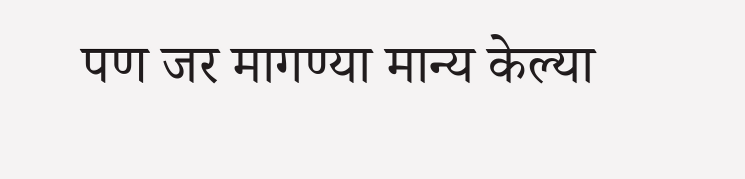पण जर मागण्या मान्य केल्या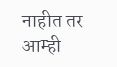नाहीत तर आम्ही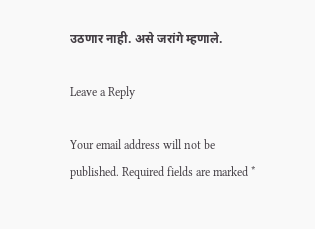उठणार नाही. असे जरांगे म्हणाले.

Leave a Reply

Your email address will not be published. Required fields are marked *